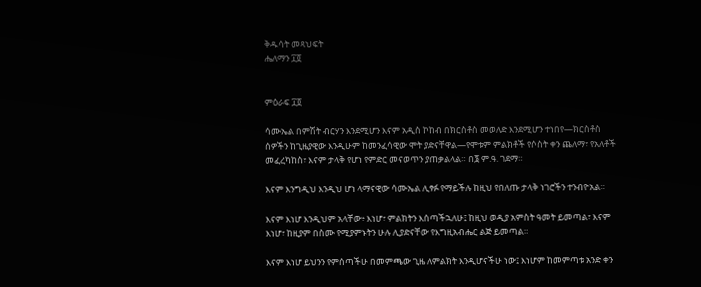ቅዱሳት መጻህፍት
ሔለማን ፲፬


ምዕራፍ ፲፬

ሳሙኤል በምሽት ብርሃን እንደሚሆን እናም አዲስ ኮከብ በክርስቶስ መወለድ እንደሚሆን ተነበየ—ክርስቶስ ሰዎችን ከጊዜያዊው እንዲሁም ከመንፈሳዊው ሞት ያድናቸዋል—የሞቱም ምልክቶች የሶስት ቀን ጨለማ፣ የአለቶች መፈረካከስ፣ እናም ታላቅ የሆነ የምድር መናወጥን ያጠቃልላል። በ፮ ም.ዓ. ገደማ።

እናም እንግዲህ እንዲህ ሆነ ላማናዊው ሳሙኤል ሊፃፉ የማይችሉ ከዚህ የበለጡ ታላቅ ነገሮችን ተንብዮአል።

እናም እነሆ እንዲህም አላቸው፥ እነሆ፣ ምልክትን እሰጣችኋለሁ፤ ከዚህ ወዲያ አምስት ዓመት ይመጣል፣ እናም እነሆ፣ ከዚያም በስሙ የሚያምኑትን ሁሉ ሊያድናቸው የእግዚአብሔር ልጅ ይመጣል።

እናም እነሆ ይህንን የምሰጣችሁ በመምጫው ጊዜ ለምልክት እንዲሆናችሁ ነው፤ እነሆም ከመምጣቱ አንድ ቀን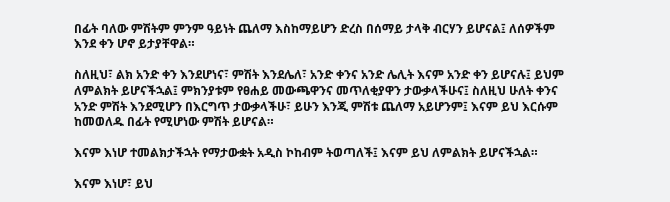በፊት ባለው ምሽትም ምንም ዓይነት ጨለማ እስከማይሆን ድረስ በሰማይ ታላቅ ብርሃን ይሆናል፤ ለሰዎችም እንደ ቀን ሆኖ ይታያቸዋል።

ስለዚህ፣ ልክ አንድ ቀን እንደሆነና፣ ምሽት እንደሌለ፣ አንድ ቀንና አንድ ሌሊት እናም አንድ ቀን ይሆናሉ፤ ይህም ለምልክት ይሆናችኋል፤ ምክንያቱም የፀሐይ መውጫዋንና መጥለቂያዋን ታውቃላችሁና፤ ስለዚህ ሁለት ቀንና አንድ ምሽት እንደሚሆን በእርግጥ ታውቃላችሁ፣ ይሁን እንጂ ምሽቱ ጨለማ አይሆንም፤ እናም ይህ እርሱም ከመወለዱ በፊት የሚሆነው ምሽት ይሆናል።

እናም እነሆ ተመልክታችኋት የማታውቋት አዲስ ኮከብም ትወጣለች፤ እናም ይህ ለምልክት ይሆናችኋል።

እናም እነሆ፣ ይህ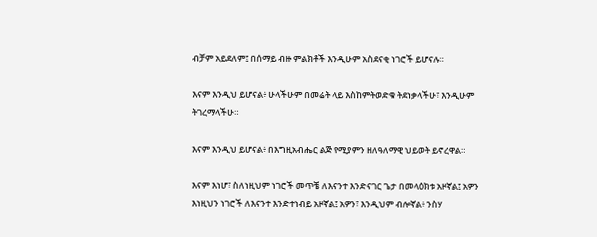ብቻም አይደለም፤ በሰማይ ብዙ ምልክቶች እንዲሁም አስደናቂ ነገሮች ይሆናሉ።

እናም እንዲህ ይሆናል፥ ሁላችሁም በመሬት ላይ እስከምትወድቁ ትደነቃላችሁ፣ እንዲሁም ትገረማላችሁ።

እናም እንዲህ ይሆናል፥ በእግዚአብሔር ልጅ የሚያምን ዘለዓለማዊ ህይወት ይኖረዋል።

እናም እነሆ፣ ስለነዚህም ነገሮች መጥቼ ለእናንተ እንድናገር ጌታ በመላዕክቱ አዞኛል፤ አዎን እነዚህን ነገሮች ለእናንተ እንድተነብይ አዞኛል፤ አዎን፣ እንዲህም ብሎኛል፥ ንስሃ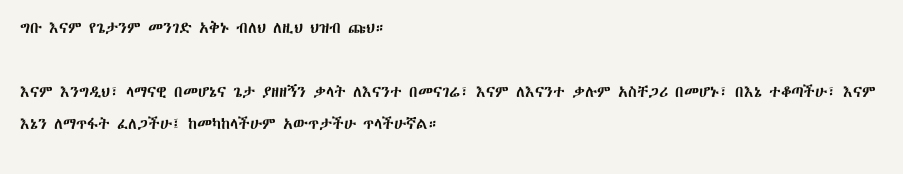ግቡ እናም የጌታንም መንገድ አቅኑ ብለህ ለዚህ ህዝብ ጩህ።

እናም እንግዲህ፣ ላማናዊ በመሆኔና ጌታ ያዘዘኝን ቃላት ለእናንተ በመናገሬ፣ እናም ለእናንተ ቃሉም አስቸጋሪ በመሆኑ፣ በእኔ ተቆጣችሁ፣ እናም እኔን ለማጥፋት ፈለጋችሁ፤ ከመካከላችሁም አውጥታችሁ ጥላችሁኛል።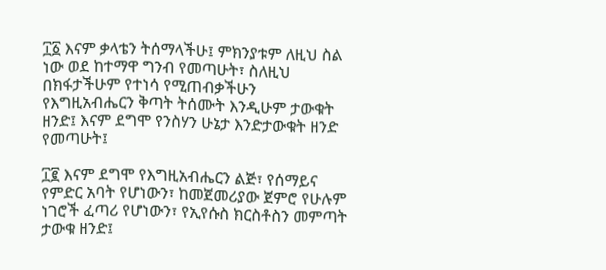፲፩ እናም ቃላቴን ትሰማላችሁ፤ ምክንያቱም ለዚህ ስል ነው ወደ ከተማዋ ግንብ የመጣሁት፣ ስለዚህ በክፋታችሁም የተነሳ የሚጠብቃችሁን የእግዚአብሔርን ቅጣት ትሰሙት እንዲሁም ታውቁት ዘንድ፤ እናም ደግሞ የንስሃን ሁኔታ እንድታውቁት ዘንድ የመጣሁት፤

፲፪ እናም ደግሞ የእግዚአብሔርን ልጅ፣ የሰማይና የምድር አባት የሆነውን፣ ከመጀመሪያው ጀምሮ የሁሉም ነገሮች ፈጣሪ የሆነውን፣ የኢየሱስ ክርስቶስን መምጣት ታውቁ ዘንድ፤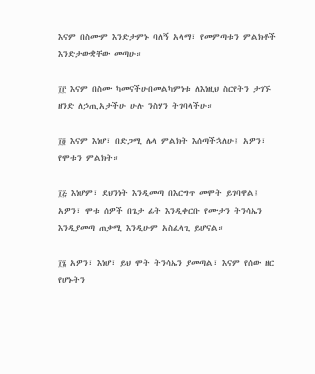እናም በስሙም እንድታምኑ ባለኝ አላማ፣ የመምጣቱን ምልክቶች እንድታውቋቸው መጣሁ።

፲፫ እናም በስሙ ካመናችሁበመልካምነቱ ለእነዚህ ስርየትን ታገኙ ዘንድ ለኃጢአታችሁ ሁሉ ንስሃን ትገባላችሁ።

፲፬ እናም እነሆ፣ በድጋሚ ሌላ ምልክት እሰጣችኋለሁ፤ አዎን፣ የሞቱን ምልክት።

፲፭ እነሆም፣ ደህንነት እንዲመጣ በእርግጥ መሞት ይገባዋል፤ አዎን፣ ሞቱ ሰዎች በጌታ ፊት እንዲቀርቡ የሙታን ትንሳኤን እንዲያመጣ ጠቃሚ እንዲሁም አስፈላጊ ይሆናል።

፲፮ አዎን፣ እነሆ፣ ይህ ሞት ትንሳኤን ያመጣል፣ እናም የሰው ዘር የሆኑትን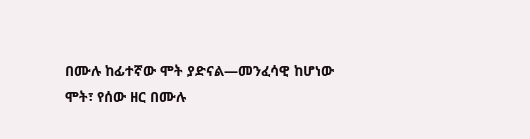በሙሉ ከፊተኛው ሞት ያድናል—መንፈሳዊ ከሆነው ሞት፣ የሰው ዘር በሙሉ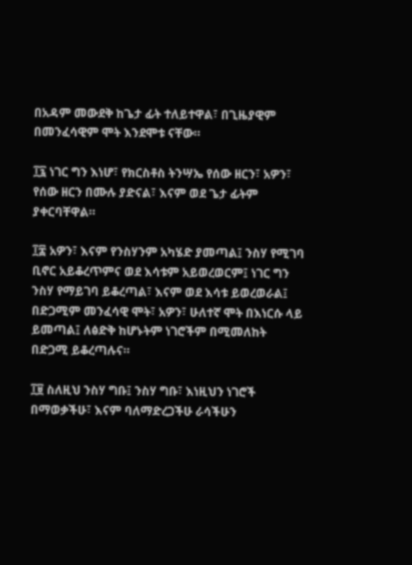በአዳም መውደቅ ከጌታ ፊት ተለይተዋል፣ በጊዜያዊም በመንፈሳዊም ሞት እንደሞቱ ናቸው።

፲፯ ነገር ግን እነሆ፣ የክርስቶስ ትንሣኤ የሰው ዘርን፣ አዎን፣ የሰው ዘርን በሙሉ ያድናል፣ እናም ወደ ጌታ ፊትም ያቀርባቸዋል።

፲፰ አዎን፣ እናም የንስሃንም አካሄድ ያመጣል፤ ንስሃ የሚገባ ቢኖር አይቆረጥምና ወደ እሳቱም አይወረወርም፤ ነገር ግን ንስሃ የማይገባ ይቆረጣል፣ እናም ወደ እሳቱ ይወረወራል፤ በድጋሚም መንፈሳዊ ሞት፣ አዎን፣ ሁለተኛ ሞት በእነርሱ ላይ ይመጣል፤ ለፅድቅ ከሆኑትም ነገሮችም በሚመለከት በድጋሚ ይቆረጣሉና።

፲፱ ስለዚህ ንስሃ ግቡ፤ ንስሃ ግቡ፣ እነዚህን ነገሮች በማወቃችሁ፣ እናም ባለማድረጋችሁ ራሳችሁን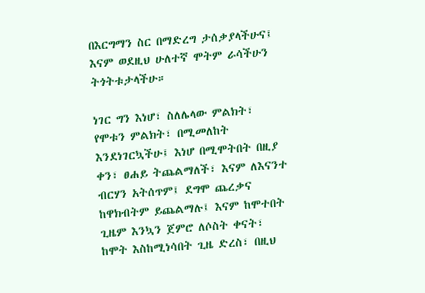በእርግማን ስር በማድረግ ታሰቃያላችሁና፤ እናም ወደዚህ ሁለተኛ ሞትም ራሳችሁን ትጎትቱታላችሁ።

ነገር ግን እነሆ፣ ስለሌላው ምልክት፣ የሞቱን ምልክት፣ በሚመለከት እንደነገርኳችሁ፤ እነሆ በሚሞትበት በዚያ ቀን፣ ፀሐይ ትጨልማለች፣ እናም ለእናንተ ብርሃን አትሰጥም፤ ደግሞ ጨረቃና ከዋክብትም ይጨልማሉ፤ እናም ከሞተበት ጊዜም እንኳን ጀምሮ ለሶስት ቀናት፣ ከሞት እስከሚነሳበት ጊዜ ድረስ፣ በዚህ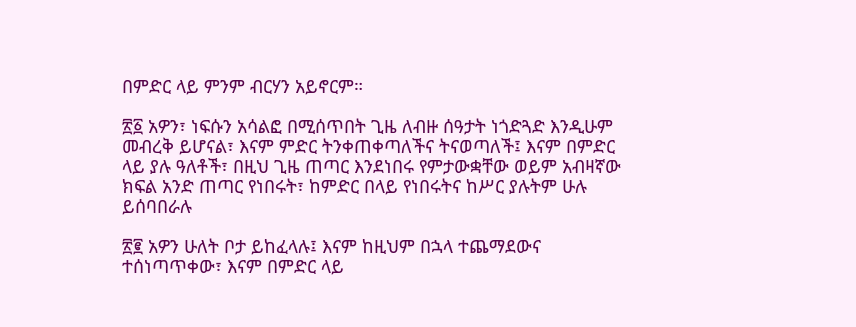በምድር ላይ ምንም ብርሃን አይኖርም።

፳፩ አዎን፣ ነፍሱን አሳልፎ በሚሰጥበት ጊዜ ለብዙ ሰዓታት ነጎድጓድ እንዲሁም መብረቅ ይሆናል፣ እናም ምድር ትንቀጠቀጣለችና ትናወጣለች፤ እናም በምድር ላይ ያሉ ዓለቶች፣ በዚህ ጊዜ ጠጣር እንደነበሩ የምታውቋቸው ወይም አብዛኛው ክፍል አንድ ጠጣር የነበሩት፣ ከምድር በላይ የነበሩትና ከሥር ያሉትም ሁሉ ይሰባበራሉ

፳፪ አዎን ሁለት ቦታ ይከፈላሉ፤ እናም ከዚህም በኋላ ተጨማደውና ተሰነጣጥቀው፣ እናም በምድር ላይ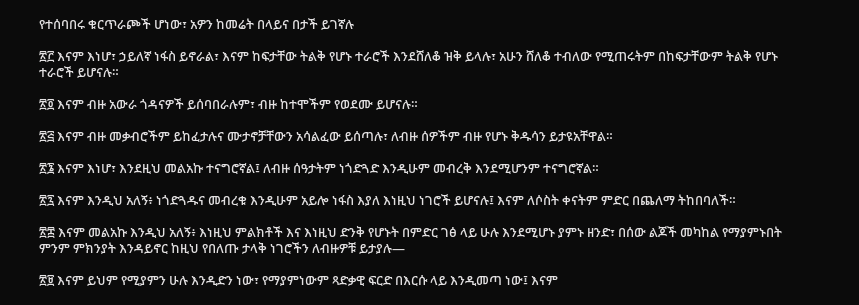የተሰባበሩ ቁርጥራጮች ሆነው፣ አዎን ከመሬት በላይና በታች ይገኛሉ

፳፫ እናም እነሆ፣ ኃይለኛ ነፋስ ይኖራል፣ እናም ከፍታቸው ትልቅ የሆኑ ተራሮች እንደሸለቆ ዝቅ ይላሉ፣ አሁን ሸለቆ ተብለው የሚጠሩትም በከፍታቸውም ትልቅ የሆኑ ተራሮች ይሆናሉ።

፳፬ እናም ብዙ አውራ ጎዳናዎች ይሰባበራሉም፣ ብዙ ከተሞችም የወደሙ ይሆናሉ።

፳፭ እናም ብዙ መቃብሮችም ይከፈታሉና ሙታኖቻቸውን አሳልፈው ይሰጣሉ፣ ለብዙ ሰዎችም ብዙ የሆኑ ቅዱሳን ይታዩአቸዋል።

፳፮ እናም እነሆ፣ እንደዚህ መልአኩ ተናግሮኛል፤ ለብዙ ሰዓታትም ነጎድጓድ እንዲሁም መብረቅ እንደሚሆንም ተናግሮኛል።

፳፯ እናም እንዲህ አለኝ፥ ነጎድጓዱና መብረቁ እንዲሁም አይሎ ነፋስ እያለ እነዚህ ነገሮች ይሆናሉ፤ እናም ለሶስት ቀናትም ምድር በጨለማ ትከበባለች።

፳፰ እናም መልአኩ እንዲህ አለኝ፥ እነዚህ ምልክቶች እና እነዚህ ድንቅ የሆኑት በምድር ገፅ ላይ ሁሉ እንደሚሆኑ ያምኑ ዘንድ፣ በሰው ልጆች መካከል የማያምኑበት ምንም ምክንያት እንዳይኖር ከዚህ የበለጡ ታላቅ ነገሮችን ለብዙዎቹ ይታያሉ—

፳፱ እናም ይህም የሚያምን ሁሉ እንዲድን ነው፣ የማያምነውም ጻድቃዊ ፍርድ በእርሱ ላይ እንዲመጣ ነው፤ እናም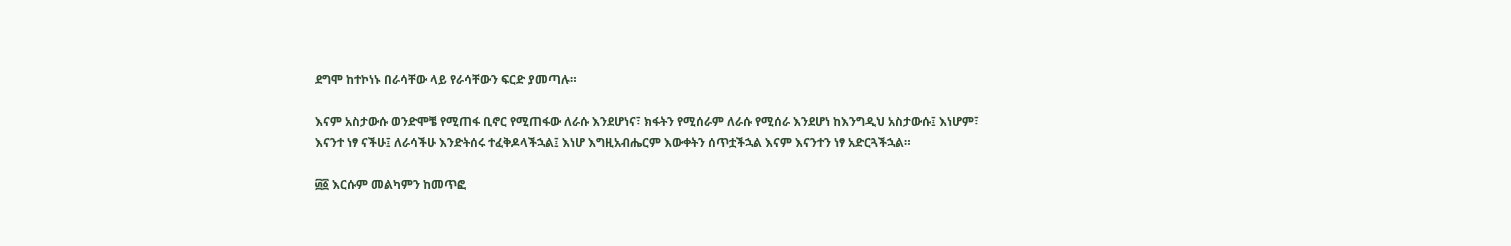ደግሞ ከተኮነኑ በራሳቸው ላይ የራሳቸውን ፍርድ ያመጣሉ።

እናም አስታውሱ ወንድሞቼ የሚጠፋ ቢኖር የሚጠፋው ለራሱ እንደሆነና፣ ክፋትን የሚሰራም ለራሱ የሚሰራ እንደሆነ ከእንግዲህ አስታውሱ፤ እነሆም፣ እናንተ ነፃ ናችሁ፤ ለራሳችሁ እንድትሰሩ ተፈቅዶላችኋል፤ እነሆ እግዚአብሔርም እውቀትን ሰጥቷችኋል እናም እናንተን ነፃ አድርጓችኋል።

፴፩ እርሱም መልካምን ከመጥፎ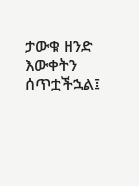ታውቁ ዘንድ እውቀትን ሰጥቷችኋል፤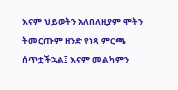እናም ህይወትን አለበለዚያም ሞትን ትመርጡም ዘንድ የነጻ ምርጫ ሰጥቷችኋል፤ እናም መልካምን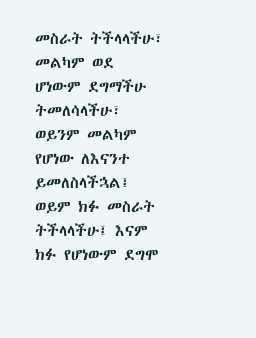መስራት ትችላላችሁ፣ መልካም ወደ ሆነውም ደግማችሁ ትመለሳላችሁ፣ ወይንም መልካም የሆነው ለእናንተ ይመለስላችኋል፤ ወይም ክፉ መስራት ትችላላችሁ፤ እናም ክፉ የሆነውም ደግሞ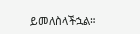ይመለስላችኋል።